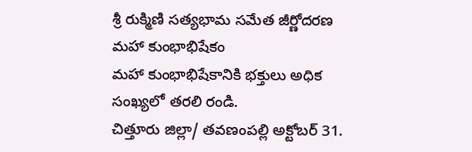శ్రీ రుక్మిణి సత్యభామ సమేత జీర్ణోదరణ మహా కుంభాభిషేకం
మహా కుంభాభిషేకానికి భక్తులు అధిక సంఖ్యలో తరలి రండి.
చిత్తూరు జిల్లా/ తవణంపల్లి అక్టోబర్ 31.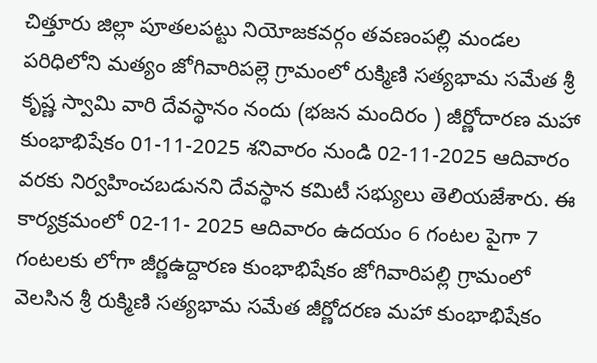చిత్తూరు జిల్లా పూతలపట్టు నియోజకవర్గం తవణంపల్లి మండల పరిధిలోని మత్యం జోగివారిపల్లె గ్రామంలో రుక్మిణి సత్యభామ సమేత శ్రీ కృష్ణ స్వామి వారి దేవస్థానం నందు (భజన మందిరం ) జీర్ణోదారణ మహా కుంభాభిషేకం 01-11-2025 శనివారం నుండి 02-11-2025 ఆదివారం వరకు నిర్వహించబడునని దేవస్థాన కమిటీ సభ్యులు తెలియజేశారు. ఈ కార్యక్రమంలో 02-11- 2025 ఆదివారం ఉదయం 6 గంటల పైగా 7 గంటలకు లోగా జీర్ణఉద్దారణ కుంభాభిషేకం జోగివారిపల్లి గ్రామంలో వెలసిన శ్రీ రుక్మిణి సత్యభామ సమేత జీర్ణోదరణ మహా కుంభాభిషేకం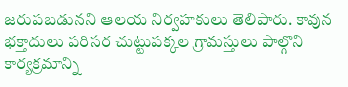జరుపబడునని ఆలయ నిర్వహకులు తెలిపారు. కావున భక్తాదులు పరిసర చుట్టుపక్కల గ్రామస్తులు పాల్గొని కార్యక్రమాన్ని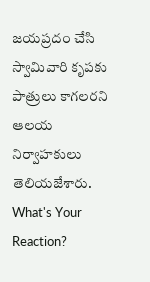జయప్రదం చేసి స్వామివారి కృపకు పాత్రులు కాగలరని ఆలయ నిర్వాహకులు తెలియజేశారు.
What's Your Reaction?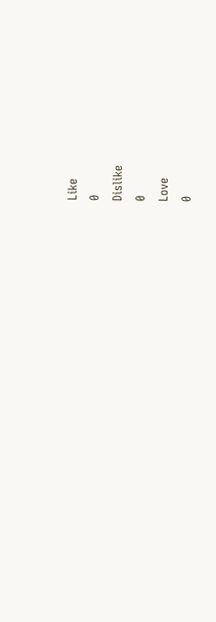Like
0
Dislike
0
Love
0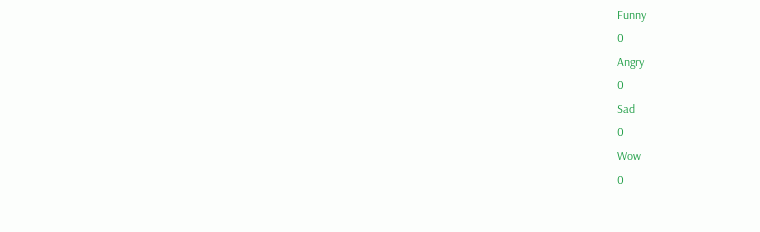Funny
0
Angry
0
Sad
0
Wow
0